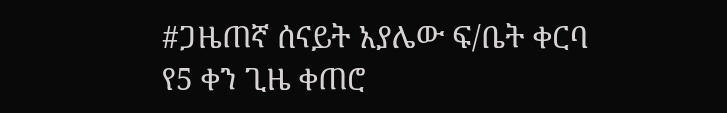#ጋዜጠኛ ሰናይት አያሌው ፍ/ቤት ቀርባ የ5 ቀን ጊዜ ቀጠሮ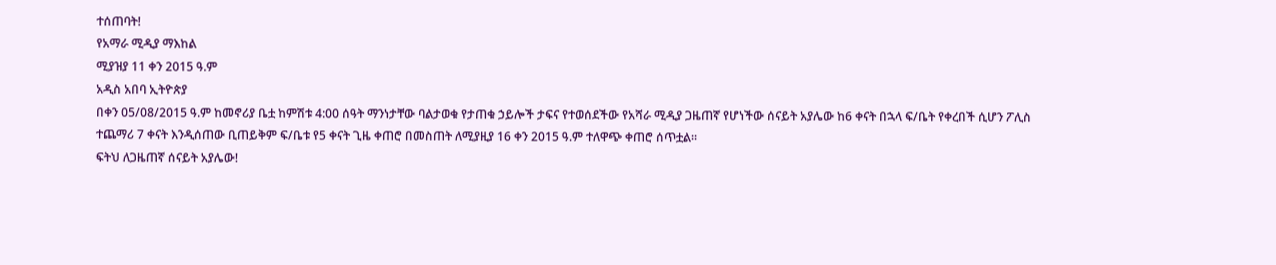ተሰጠባት!
የአማራ ሚዲያ ማእከል
ሚያዝያ 11 ቀን 2015 ዓ.ም
አዲስ አበባ ኢትዮጵያ
በቀን 05/08/2015 ዓ.ም ከመኖሪያ ቤቷ ከምሽቱ 4:00 ሰዓት ማንነታቸው ባልታወቁ የታጠቁ ኃይሎች ታፍና የተወሰደችው የአሻራ ሚዲያ ጋዜጠኛ የሆነችው ሰናይት አያሌው ከ6 ቀናት በኋላ ፍ/ቤት የቀረበች ሲሆን ፖሊስ ተጨማሪ 7 ቀናት እንዲሰጠው ቢጠይቅም ፍ/ቤቱ የ5 ቀናት ጊዜ ቀጠሮ በመስጠት ለሚያዚያ 16 ቀን 2015 ዓ.ም ተለዋጭ ቀጠሮ ሰጥቷል።
ፍትህ ለጋዜጠኛ ሰናይት አያሌው!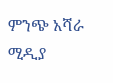ምንጭ አሻራ ሚዲያ